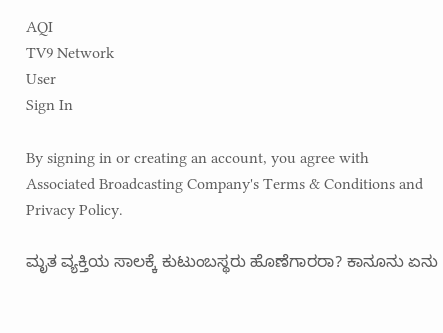AQI
TV9 Network
User
Sign In

By signing in or creating an account, you agree with Associated Broadcasting Company's Terms & Conditions and Privacy Policy.

ಮೃತ ವ್ಯಕ್ತಿಯ ಸಾಲಕ್ಕೆ ಕುಟುಂಬಸ್ಥರು ಹೊಣೆಗಾರರಾ? ಕಾನೂನು ಏನು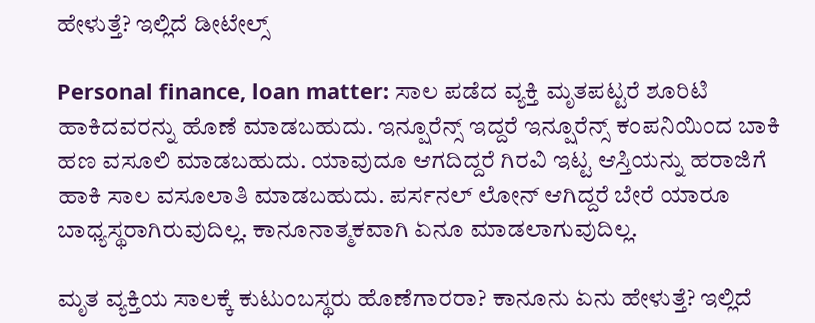ಹೇಳುತ್ತೆ? ಇಲ್ಲಿದೆ ಡೀಟೇಲ್ಸ್

Personal finance, loan matter: ಸಾಲ ಪಡೆದ ವ್ಯಕ್ತಿ ಮೃತಪಟ್ಟರೆ ಶೂರಿಟಿ ಹಾಕಿದವರನ್ನು ಹೊಣೆ ಮಾಡಬಹುದು. ಇನ್ಷೂರೆನ್ಸ್ ಇದ್ದರೆ ಇನ್ಷೂರೆನ್ಸ್ ಕಂಪನಿಯಿಂದ ಬಾಕಿ ಹಣ ವಸೂಲಿ ಮಾಡಬಹುದು. ಯಾವುದೂ ಆಗದಿದ್ದರೆ ಗಿರವಿ ಇಟ್ಟ ಆಸ್ತಿಯನ್ನು ಹರಾಜಿಗೆ ಹಾಕಿ ಸಾಲ ವಸೂಲಾತಿ ಮಾಡಬಹುದು. ಪರ್ಸನಲ್ ಲೋನ್ ಆಗಿದ್ದರೆ ಬೇರೆ ಯಾರೂ ಬಾಧ್ಯಸ್ಥರಾಗಿರುವುದಿಲ್ಲ. ಕಾನೂನಾತ್ಮಕವಾಗಿ ಏನೂ ಮಾಡಲಾಗುವುದಿಲ್ಲ.

ಮೃತ ವ್ಯಕ್ತಿಯ ಸಾಲಕ್ಕೆ ಕುಟುಂಬಸ್ಥರು ಹೊಣೆಗಾರರಾ? ಕಾನೂನು ಏನು ಹೇಳುತ್ತೆ? ಇಲ್ಲಿದೆ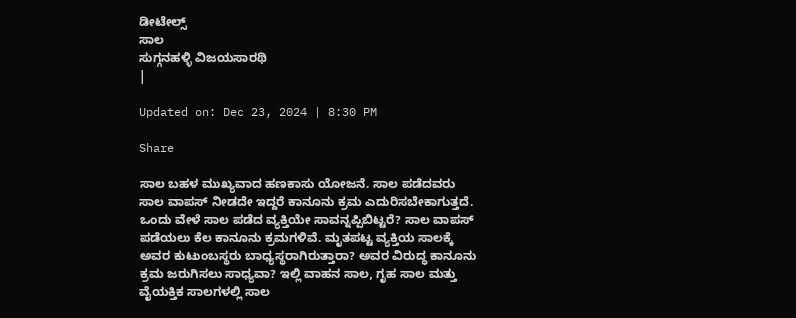ಡೀಟೇಲ್ಸ್
ಸಾಲ
ಸುಗ್ಗನಹಳ್ಳಿ ವಿಜಯಸಾರಥಿ
|

Updated on: Dec 23, 2024 | 8:30 PM

Share

ಸಾಲ ಬಹಳ ಮುಖ್ಯವಾದ ಹಣಕಾಸು ಯೋಜನೆ. ಸಾಲ ಪಡೆದವರು ಸಾಲ ವಾಪಸ್ ನೀಡದೇ ಇದ್ದರೆ ಕಾನೂನು ಕ್ರಮ ಎದುರಿಸಬೇಕಾಗುತ್ತದೆ. ಒಂದು ವೇಳೆ ಸಾಲ ಪಡೆದ ವ್ಯಕ್ತಿಯೇ ಸಾವನ್ನಪ್ಪಿಬಿಟ್ಟರೆ? ಸಾಲ ವಾಪಸ್ ಪಡೆಯಲು ಕೆಲ ಕಾನೂನು ಕ್ರಮಗಳಿವೆ. ಮೃತಪಟ್ಟ ವ್ಯಕ್ತಿಯ ಸಾಲಕ್ಕೆ ಅವರ ಕುಟುಂಬಸ್ಥರು ಬಾಧ್ಯಸ್ಥರಾಗಿರುತ್ತಾರಾ? ಅವರ ವಿರುದ್ಧ ಕಾನೂನು ಕ್ರಮ ಜರುಗಿಸಲು ಸಾಧ್ಯವಾ? ಇಲ್ಲಿ ವಾಹನ ಸಾಲ, ಗೃಹ ಸಾಲ ಮತ್ತು ವೈಯಕ್ತಿಕ ಸಾಲಗಳಲ್ಲಿ ಸಾಲ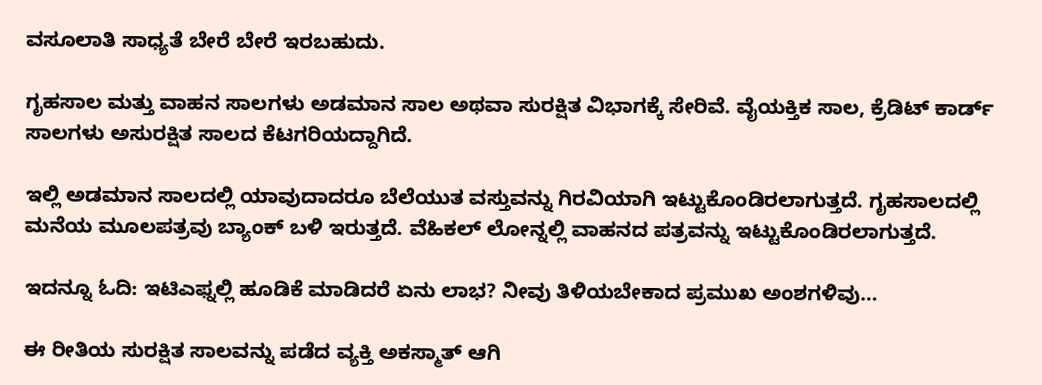ವಸೂಲಾತಿ ಸಾಧ್ಯತೆ ಬೇರೆ ಬೇರೆ ಇರಬಹುದು.

ಗೃಹಸಾಲ ಮತ್ತು ವಾಹನ ಸಾಲಗಳು ಅಡಮಾನ ಸಾಲ ಅಥವಾ ಸುರಕ್ಷಿತ ವಿಭಾಗಕ್ಕೆ ಸೇರಿವೆ. ವೈಯಕ್ತಿಕ ಸಾಲ, ಕ್ರೆಡಿಟ್ ಕಾರ್ಡ್ ಸಾಲಗಳು ಅಸುರಕ್ಷಿತ ಸಾಲದ ಕೆಟಗರಿಯದ್ದಾಗಿದೆ.

ಇಲ್ಲಿ ಅಡಮಾನ ಸಾಲದಲ್ಲಿ ಯಾವುದಾದರೂ ಬೆಲೆಯುತ ವಸ್ತುವನ್ನು ಗಿರವಿಯಾಗಿ ಇಟ್ಟುಕೊಂಡಿರಲಾಗುತ್ತದೆ. ಗೃಹಸಾಲದಲ್ಲಿ ಮನೆಯ ಮೂಲಪತ್ರವು ಬ್ಯಾಂಕ್ ಬಳಿ ಇರುತ್ತದೆ. ವೆಹಿಕಲ್ ಲೋನ್ನಲ್ಲಿ ವಾಹನದ ಪತ್ರವನ್ನು ಇಟ್ಟುಕೊಂಡಿರಲಾಗುತ್ತದೆ.

ಇದನ್ನೂ ಓದಿ: ಇಟಿಎಫ್ನಲ್ಲಿ ಹೂಡಿಕೆ ಮಾಡಿದರೆ ಏನು ಲಾಭ? ನೀವು ತಿಳಿಯಬೇಕಾದ ಪ್ರಮುಖ ಅಂಶಗಳಿವು…

ಈ ರೀತಿಯ ಸುರಕ್ಷಿತ ಸಾಲವನ್ನು ಪಡೆದ ವ್ಯಕ್ತಿ ಅಕಸ್ಮಾತ್ ಆಗಿ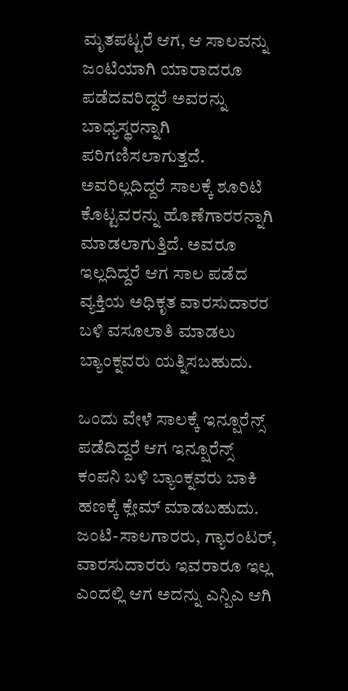ಮೃತಪಟ್ಟರೆ ಆಗ, ಆ ಸಾಲವನ್ನು ಜಂಟಿಯಾಗಿ ಯಾರಾದರೂ ಪಡೆದವರಿದ್ದರೆ ಅವರನ್ನು ಬಾಧ್ಯಸ್ಥರನ್ನಾಗಿ ಪರಿಗಣಿಸಲಾಗುತ್ತದೆ. ಅವರಿಲ್ಲದಿದ್ದರೆ ಸಾಲಕ್ಕೆ ಶೂರಿಟಿ ಕೊಟ್ಟವರನ್ನು ಹೊಣೆಗಾರರನ್ನಾಗಿ ಮಾಡಲಾಗುತ್ತಿದೆ. ಅವರೂ ಇಲ್ಲದಿದ್ದರೆ ಆಗ ಸಾಲ ಪಡೆದ ವ್ಯಕ್ತಿಯ ಅಧಿಕೃತ ವಾರಸುದಾರರ ಬಳಿ ವಸೂಲಾತಿ ಮಾಡಲು ಬ್ಯಾಂಕ್ನವರು ಯತ್ನಿಸಬಹುದು.

ಒಂದು ವೇಳೆ ಸಾಲಕ್ಕೆ ಇನ್ಷೂರೆನ್ಸ್ ಪಡೆದಿದ್ದರೆ ಆಗ ಇನ್ಷೂರೆನ್ಸ್ ಕಂಪನಿ ಬಳಿ ಬ್ಯಾಂಕ್ನವರು ಬಾಕಿ ಹಣಕ್ಕೆ ಕ್ಲೇಮ್ ಮಾಡಬಹುದು. ಜಂಟಿ-ಸಾಲಗಾರರು, ಗ್ಯಾರಂಟರ್, ವಾರಸುದಾರರು ಇವರಾರೂ ಇಲ್ಲ ಎಂದಲ್ಲಿ ಆಗ ಅದನ್ನು ಎನ್ಪಿಎ ಆಗಿ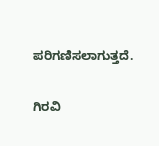ಪರಿಗಣಿಸಲಾಗುತ್ತದೆ.

ಗಿರವಿ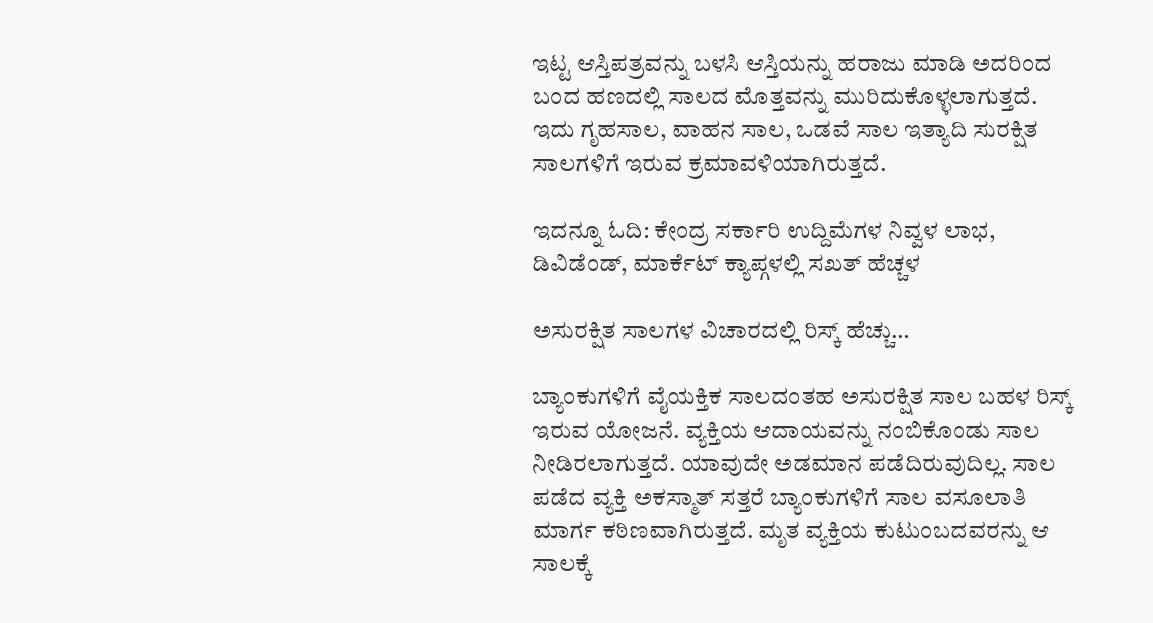ಇಟ್ಟ ಆಸ್ತಿಪತ್ರವನ್ನು ಬಳಸಿ ಆಸ್ತಿಯನ್ನು ಹರಾಜು ಮಾಡಿ ಅದರಿಂದ ಬಂದ ಹಣದಲ್ಲಿ ಸಾಲದ ಮೊತ್ತವನ್ನು ಮುರಿದುಕೊಳ್ಳಲಾಗುತ್ತದೆ. ಇದು ಗೃಹಸಾಲ, ವಾಹನ ಸಾಲ, ಒಡವೆ ಸಾಲ ಇತ್ಯಾದಿ ಸುರಕ್ಷಿತ ಸಾಲಗಳಿಗೆ ಇರುವ ಕ್ರಮಾವಳಿಯಾಗಿರುತ್ತದೆ.

ಇದನ್ನೂ ಓದಿ: ಕೇಂದ್ರ ಸರ್ಕಾರಿ ಉದ್ದಿಮೆಗಳ ನಿವ್ವಳ ಲಾಭ, ಡಿವಿಡೆಂಡ್, ಮಾರ್ಕೆಟ್ ಕ್ಯಾಪ್ಗಳಲ್ಲಿ ಸಖತ್ ಹೆಚ್ಚಳ

ಅಸುರಕ್ಷಿತ ಸಾಲಗಳ ವಿಚಾರದಲ್ಲಿ ರಿಸ್ಕ್ ಹೆಚ್ಚು…

ಬ್ಯಾಂಕುಗಳಿಗೆ ವೈಯಕ್ತಿಕ ಸಾಲದಂತಹ ಅಸುರಕ್ಷಿತ ಸಾಲ ಬಹಳ ರಿಸ್ಕ್ ಇರುವ ಯೋಜನೆ. ವ್ಯಕ್ತಿಯ ಆದಾಯವನ್ನು ನಂಬಿಕೊಂಡು ಸಾಲ ನೀಡಿರಲಾಗುತ್ತದೆ. ಯಾವುದೇ ಅಡಮಾನ ಪಡೆದಿರುವುದಿಲ್ಲ. ಸಾಲ ಪಡೆದ ವ್ಯಕ್ತಿ ಅಕಸ್ಮಾತ್ ಸತ್ತರೆ ಬ್ಯಾಂಕುಗಳಿಗೆ ಸಾಲ ವಸೂಲಾತಿ ಮಾರ್ಗ ಕಠಿಣವಾಗಿರುತ್ತದೆ. ಮೃತ ವ್ಯಕ್ತಿಯ ಕುಟುಂಬದವರನ್ನು ಆ ಸಾಲಕ್ಕೆ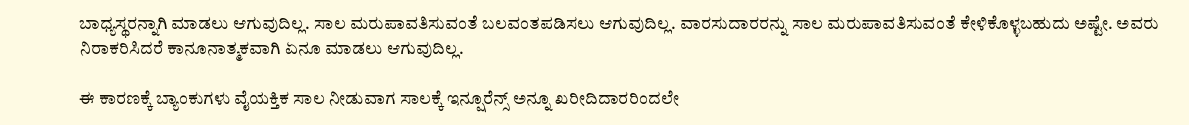ಬಾಧ್ಯಸ್ಥರನ್ನಾಗಿ ಮಾಡಲು ಆಗುವುದಿಲ್ಲ. ಸಾಲ ಮರುಪಾವತಿಸುವಂತೆ ಬಲವಂತಪಡಿಸಲು ಆಗುವುದಿಲ್ಲ. ವಾರಸುದಾರರನ್ನು ಸಾಲ ಮರುಪಾವತಿಸುವಂತೆ ಕೇಳಿಕೊಳ್ಳಬಹುದು ಅಷ್ಟೇ. ಅವರು ನಿರಾಕರಿಸಿದರೆ ಕಾನೂನಾತ್ಮಕವಾಗಿ ಏನೂ ಮಾಡಲು ಆಗುವುದಿಲ್ಲ.

ಈ ಕಾರಣಕ್ಕೆ ಬ್ಯಾಂಕುಗಳು ವೈಯಕ್ತಿಕ ಸಾಲ ನೀಡುವಾಗ ಸಾಲಕ್ಕೆ ಇನ್ಷೂರೆನ್ಸ್ ಅನ್ನೂ ಖರೀದಿದಾರರಿಂದಲೇ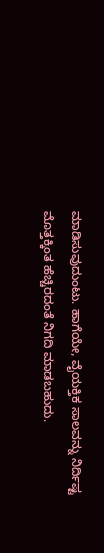ಮಾಡಿಸುವುದುಂಟು. ಹಾಗೆಯೇ, ವೈಯಕ್ತಿಕ ಸಾಲವನ್ನು ನಿರ್ದಿಷ್ಟ ಮೊತ್ತಕ್ಕಿಂತ ಹೆಚ್ಚಿರದಂತೆ ನಿಗದಿ ಮಾಡಬಹುದು.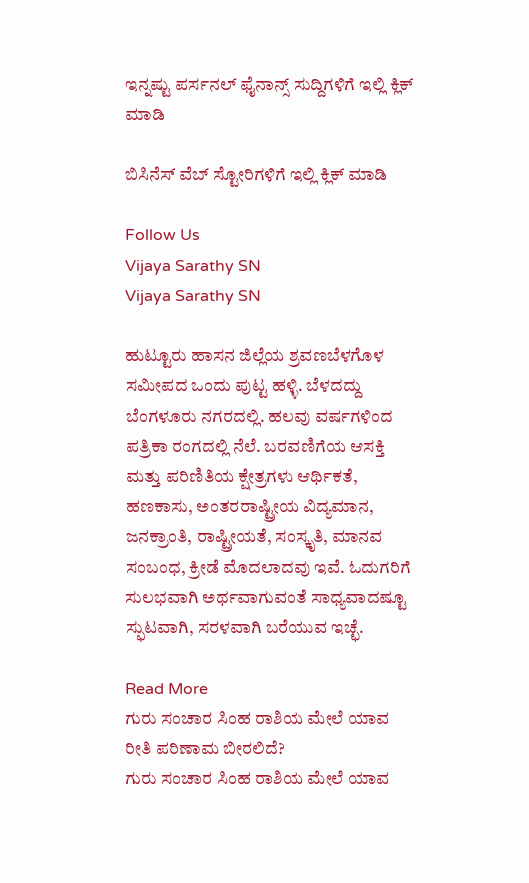ಇನ್ನಷ್ಟು ಪರ್ಸನಲ್ ಫೈನಾನ್ಸ್ ಸುದ್ದಿಗಳಿಗೆ ಇಲ್ಲಿ ಕ್ಲಿಕ್ ಮಾಡಿ

ಬಿಸಿನೆಸ್ ವೆಬ್ ಸ್ಟೋರಿಗಳಿಗೆ ಇಲ್ಲಿ ಕ್ಲಿಕ್ ಮಾಡಿ

Follow Us
Vijaya Sarathy SN
Vijaya Sarathy SN

ಹುಟ್ಟೂರು ಹಾಸನ ಜಿಲ್ಲೆಯ ಶ್ರವಣಬೆಳಗೊಳ ಸಮೀಪದ ಒಂದು ಪುಟ್ಟ ಹಳ್ಳಿ. ಬೆಳದದ್ದು ಬೆಂಗಳೂರು ನಗರದಲ್ಲಿ. ಹಲವು ವರ್ಷಗಳಿಂದ ಪತ್ರಿಕಾ ರಂಗದಲ್ಲಿ ನೆಲೆ. ಬರವಣಿಗೆಯ ಆಸಕ್ತಿ ಮತ್ತು ಪರಿಣಿತಿಯ ಕ್ಷೇತ್ರಗಳು ಆರ್ಥಿಕತೆ, ಹಣಕಾಸು, ಅಂತರರಾಷ್ಟ್ರೀಯ ವಿದ್ಯಮಾನ, ಜನಕ್ರಾಂತಿ, ರಾಷ್ಟ್ರೀಯತೆ, ಸಂಸ್ಕೃತಿ, ಮಾನವ ಸಂಬಂಧ, ಕ್ರೀಡೆ ಮೊದಲಾದವು ಇವೆ. ಓದುಗರಿಗೆ ಸುಲಭವಾಗಿ ಅರ್ಥವಾಗುವಂತೆ ಸಾಧ್ಯವಾದಷ್ಟೂ ಸ್ಫುಟವಾಗಿ, ಸರಳವಾಗಿ ಬರೆಯುವ ಇಚ್ಛೆ.

Read More
ಗುರು ಸಂಚಾರ ಸಿಂಹ ರಾಶಿಯ ಮೇಲೆ ಯಾವ ರೀತಿ ಪರಿಣಾಮ ಬೀರಲಿದೆ?
ಗುರು ಸಂಚಾರ ಸಿಂಹ ರಾಶಿಯ ಮೇಲೆ ಯಾವ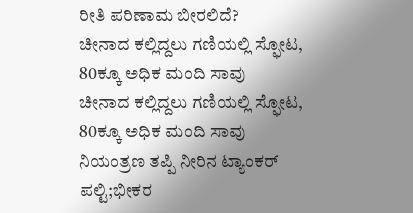ರೀತಿ ಪರಿಣಾಮ ಬೀರಲಿದೆ?
ಚೀನಾದ ಕಲ್ಲಿದ್ದಲು ಗಣಿಯಲ್ಲಿ ಸ್ಫೋಟ, 80ಕ್ಕೂ ಅಧಿಕ ಮಂದಿ ಸಾವು
ಚೀನಾದ ಕಲ್ಲಿದ್ದಲು ಗಣಿಯಲ್ಲಿ ಸ್ಫೋಟ, 80ಕ್ಕೂ ಅಧಿಕ ಮಂದಿ ಸಾವು
ನಿಯಂತ್ರಣ ತಪ್ಪಿ ನೀರಿನ ಟ್ಯಾಂಕರ್ ಪಲ್ಟಿ;ಭೀಕರ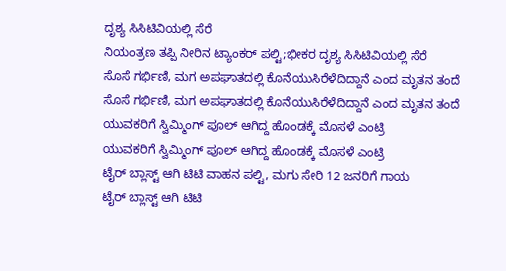ದೃಶ್ಯ ಸಿಸಿಟಿವಿಯಲ್ಲಿ ಸೆರೆ
ನಿಯಂತ್ರಣ ತಪ್ಪಿ ನೀರಿನ ಟ್ಯಾಂಕರ್ ಪಲ್ಟಿ;ಭೀಕರ ದೃಶ್ಯ ಸಿಸಿಟಿವಿಯಲ್ಲಿ ಸೆರೆ
ಸೊಸೆ ಗರ್ಭಿಣಿ, ಮಗ ಅಪಘಾತದಲ್ಲಿ ಕೊನೆಯುಸಿರೆಳೆದಿದ್ದಾನೆ ಎಂದ ಮೃತನ ತಂದೆ
ಸೊಸೆ ಗರ್ಭಿಣಿ, ಮಗ ಅಪಘಾತದಲ್ಲಿ ಕೊನೆಯುಸಿರೆಳೆದಿದ್ದಾನೆ ಎಂದ ಮೃತನ ತಂದೆ
ಯುವಕರಿಗೆ ಸ್ವಿಮ್ಮಿಂಗ್ ಪೂಲ್ ಆಗಿದ್ದ ಹೊಂಡಕ್ಕೆ ಮೊಸಳೆ ಎಂಟ್ರಿ
ಯುವಕರಿಗೆ ಸ್ವಿಮ್ಮಿಂಗ್ ಪೂಲ್ ಆಗಿದ್ದ ಹೊಂಡಕ್ಕೆ ಮೊಸಳೆ ಎಂಟ್ರಿ
ಟೈರ್ ಬ್ಲಾಸ್ಟ್ ಆಗಿ ಟಿಟಿ ವಾಹನ ಪಲ್ಟಿ, ಮಗು ಸೇರಿ 12 ಜನರಿಗೆ ಗಾಯ
ಟೈರ್ ಬ್ಲಾಸ್ಟ್ ಆಗಿ ಟಿಟಿ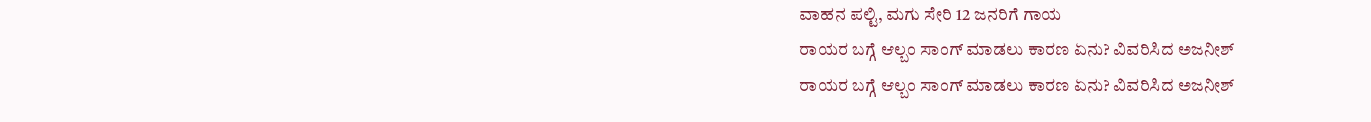ವಾಹನ ಪಲ್ಟಿ, ಮಗು ಸೇರಿ 12 ಜನರಿಗೆ ಗಾಯ
ರಾಯರ ಬಗ್ಗೆ ಆಲ್ಬಂ ಸಾಂಗ್ ಮಾಡಲು ಕಾರಣ ಏನು? ವಿವರಿಸಿದ ಅಜನೀಶ್
ರಾಯರ ಬಗ್ಗೆ ಆಲ್ಬಂ ಸಾಂಗ್ ಮಾಡಲು ಕಾರಣ ಏನು? ವಿವರಿಸಿದ ಅಜನೀಶ್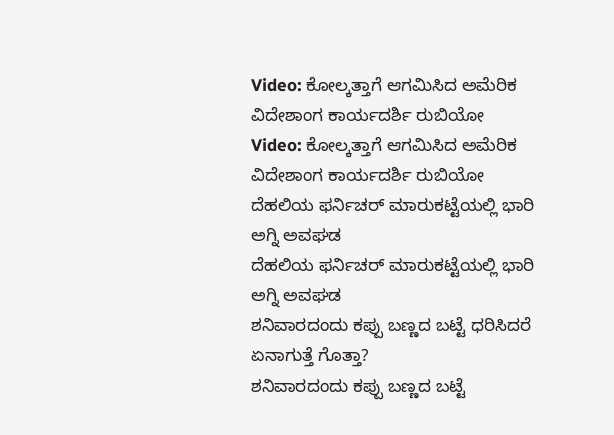Video: ಕೋಲ್ಕತ್ತಾಗೆ ಆಗಮಿಸಿದ ಅಮೆರಿಕ ವಿದೇಶಾಂಗ ಕಾರ್ಯದರ್ಶಿ ರುಬಿಯೋ
Video: ಕೋಲ್ಕತ್ತಾಗೆ ಆಗಮಿಸಿದ ಅಮೆರಿಕ ವಿದೇಶಾಂಗ ಕಾರ್ಯದರ್ಶಿ ರುಬಿಯೋ
ದೆಹಲಿಯ ಫರ್ನಿಚರ್ ಮಾರುಕಟ್ಟೆಯಲ್ಲಿ ಭಾರಿ ಅಗ್ನಿ ಅವಘಡ
ದೆಹಲಿಯ ಫರ್ನಿಚರ್ ಮಾರುಕಟ್ಟೆಯಲ್ಲಿ ಭಾರಿ ಅಗ್ನಿ ಅವಘಡ
ಶನಿವಾರದಂದು ಕಪ್ಪು ಬಣ್ಣದ ಬಟ್ಟೆ ಧರಿಸಿದರೆ ಏನಾಗುತ್ತೆ ಗೊತ್ತಾ?
ಶನಿವಾರದಂದು ಕಪ್ಪು ಬಣ್ಣದ ಬಟ್ಟೆ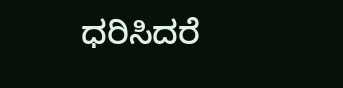ಧರಿಸಿದರೆ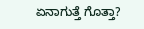ಏನಾಗುತ್ತೆ ಗೊತ್ತಾ?